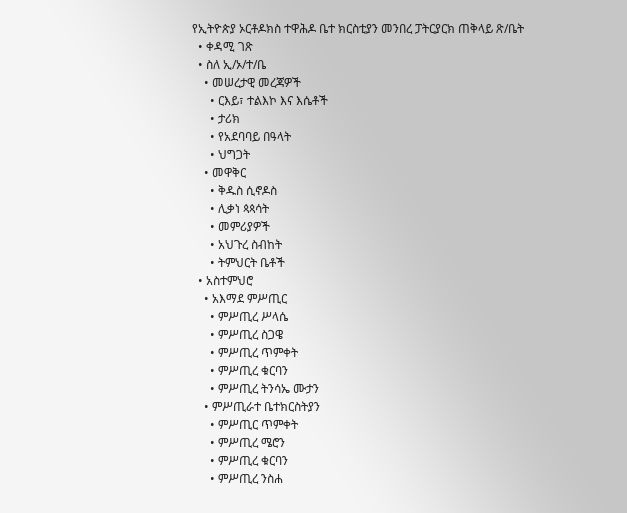የኢትዮጵያ ኦርቶዶክስ ተዋሕዶ ቤተ ክርስቲያን መንበረ ፓትርያርክ ጠቅላይ ጽ/ቤት
  • ቀዳሚ ገጽ
  • ስለ ኢ/ኦ/ተ/ቤ
    • መሠረታዊ መረጃዎች
      • ርእይ፣ ተልእኮ እና እሴቶች
      • ታሪክ
      • የአደባባይ በዓላት
      • ህግጋት
    • መዋቅር
      • ቅዱስ ሲኖዶስ
      • ሊቃነ ጳጳሳት
      • መምሪያዎች
      • አህጉረ ስብከት
      • ትምህርት ቤቶች
  • አስተምህሮ
    • አእማደ ምሥጢር
      • ምሥጢረ ሥላሴ
      • ምሥጢረ ስጋዌ
      • ምሥጢረ ጥምቀት
      • ምሥጢረ ቁርባን
      • ምሥጢረ ትንሳኤ ሙታን
    • ምሥጢራተ ቤተክርስትያን
      • ምሥጢር ጥምቀት
      • ምሥጢረ ሜሮን
      • ምሥጢረ ቁርባን
      • ምሥጢረ ንስሐ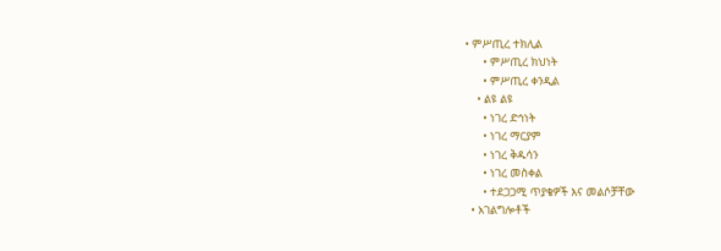• ምሥጢረ ተክሊል
      • ምሥጢረ ክህነት
      • ምሥጢረ ቀንዲል
    • ልዩ ልዩ
      • ነገረ ድኅነት
      • ነገረ ማርያም
      • ነገረ ቅዱሳን
      • ነገረ መስቀል
      • ተደጋጋሚ ጥያቄዎች እና መልሶቻቸው
  • አገልግሎቶች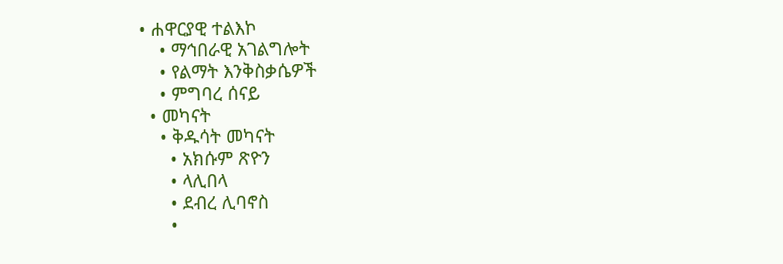• ሐዋርያዊ ተልእኮ
    • ማኅበራዊ አገልግሎት
    • የልማት እንቅስቃሴዎች
    • ምግባረ ሰናይ
  • መካናት
    • ቅዱሳት መካናት
      • አክሱም ጽዮን
      • ላሊበላ
      • ደብረ ሊባኖስ
      •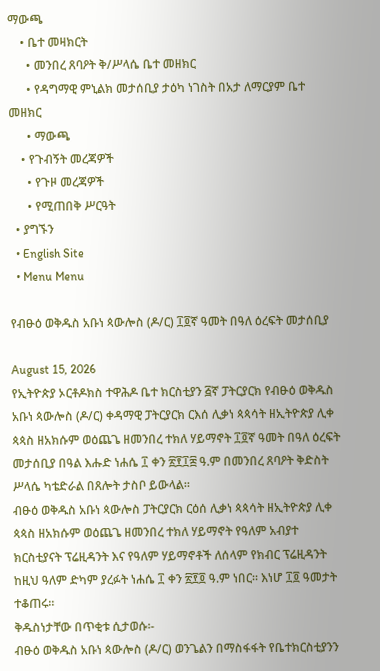ማውጫ
    • ቤተ መዛክርት
      • መንበረ ጸባዖት ቅ/ሥላሴ ቤተ መዘክር
      • የዳግማዊ ምኒልክ መታሰቢያ ታዕካ ነገስት በአታ ለማርያም ቤተ መዘክር
      • ማውጫ
    • የጉብኝት መረጃዎች
      • የጉዞ መረጃዎች
      • የሚጠበቅ ሥርዓት
  • ያግኙን
  • English Site
  • Menu Menu

የብፁዕ ወቅዱስ አቡነ ጳውሎስ (ዶ/ር) ፲፬ኛ ዓመት በዓለ ዕረፍት መታሰቢያ

August 15, 2026
የኢትዮጵያ ኦርቶዶክስ ተዋሕዶ ቤተ ክርስቲያን ፭ኛ ፓትርያርክ የብፁዕ ወቅዱስ አቡነ ጳውሎስ (ዶ/ር) ቀዳማዊ ፓትርያርክ ርእሰ ሊቃነ ጳጳሳት ዘኢትዮጵያ ሊቀ ጳጳስ ዘአክሱም ወዕጨጌ ዘመንበረ ተክለ ሃይማኖት ፲፬ኛ ዓመት በዓለ ዕረፍት መታሰቢያ በዓል እሑድ ነሐሴ ፲ ቀን ፳፻፲፰ ዓ.ም በመንበረ ጸባዖት ቅድስት ሥላሴ ካቴድራል በጸሎት ታስቦ ይውላል።
ብፁዕ ወቅዱስ አቡነ ጳውሎስ ፓትርያርክ ርዕሰ ሊቃነ ጳጳሳት ዘኢትዮጵያ ሊቀ ጳጳስ ዘአክሱም ወዕጨጌ ዘመንበረ ተክለ ሃይማኖት የዓለም አብያተ ክርስቲያናት ፕሬዚዳንት እና የዓለም ሃይማኖቶች ለሰላም የክብር ፕሬዚዳንት ከዚህ ዓለም ድካም ያረፉት ነሐሴ ፲ ቀን ፳፻፬ ዓ.ም ነበር። እነሆ ፲፬ ዓመታት ተቆጠሩ።
ቅዱስነታቸው በጥቂቱ ሲታወሱ፡-
ብፁዕ ወቅዱስ አቡነ ጳውሎስ (ዶ/ር) ወንጌልን በማስፋፋት የቤተክርስቲያንን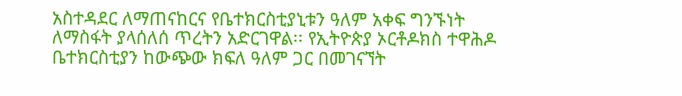አስተዳደር ለማጠናከርና የቤተክርስቲያኒቱን ዓለም አቀፍ ግንኙነት ለማስፋት ያላሰለሰ ጥረትን አድርገዋል፡፡ የኢትዮጵያ ኦርቶዶክስ ተዋሕዶ ቤተክርስቲያን ከውጭው ክፍለ ዓለም ጋር በመገናኘት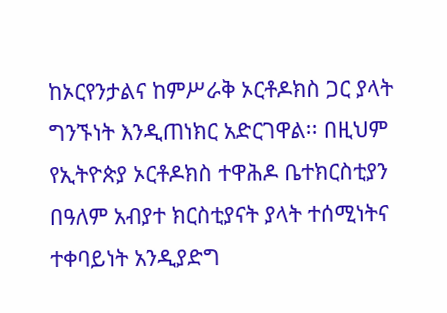ከኦርየንታልና ከምሥራቅ ኦርቶዶክስ ጋር ያላት ግንኙነት እንዲጠነክር አድርገዋል፡፡ በዚህም የኢትዮጵያ ኦርቶዶክስ ተዋሕዶ ቤተክርስቲያን በዓለም አብያተ ክርስቲያናት ያላት ተሰሚነትና ተቀባይነት አንዲያድግ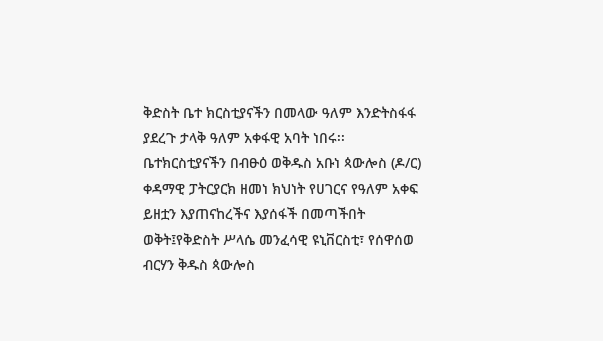ቅድስት ቤተ ክርስቲያናችን በመላው ዓለም እንድትስፋፋ ያደረጉ ታላቅ ዓለም አቀፋዊ አባት ነበሩ፡፡
ቤተክርስቲያናችን በብፁዕ ወቅዱስ አቡነ ጳውሎስ (ዶ/ር) ቀዳማዊ ፓትርያርክ ዘመነ ክህነት የሀገርና የዓለም አቀፍ ይዘቷን እያጠናከረችና እያሰፋች በመጣችበት ወቅት፤የቅድስት ሥላሴ መንፈሳዊ ዩኒቨርስቲ፣ የሰዋሰወ ብርሃን ቅዱስ ጳውሎስ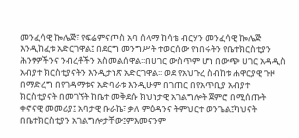መንፈሳዊ ኰሌጅ፣ የፍሬምናጦስ አባ ሰላማ ከሳቴ ብርሃን መንፈሳዊ ኰሌጅ እንዲከፈቱ አድርገዋል፤ በደርግ መንግሥት ተወርሰው የነበሩትን የቤተክርስቲያን ሕንፃዎችንና ንብረቶችን አስመልሰዋል፡፡በሀገር ውስጥም ሆነ በውጭ ሀገር አዳዲስ አብያተ ክርስቲያናትን እንዲታነጽ አድርገዋል፡፡ ወደ የአህጉረ ስብከቱ ሐዋርያዊ ጉዞ በማድረግ በየገዳማቱና አድባራቱ እንዲሁም በገጠር በየአጥቢያ አብያተ ክርስቲያናት በመገኘት ከቤተ መቅደሱ ክህነታዊ አገልግሎት ጀምሮ በሚሰጡት ቀኖናዊ መመሪያ፤ አባታዊ ቡራኬ፣ ቃለ ምዕዳንና ትምህርተ ወንጌል፤ካህናት በቤተክርስቲያን አገልግሎታቸው፤ምእመናንም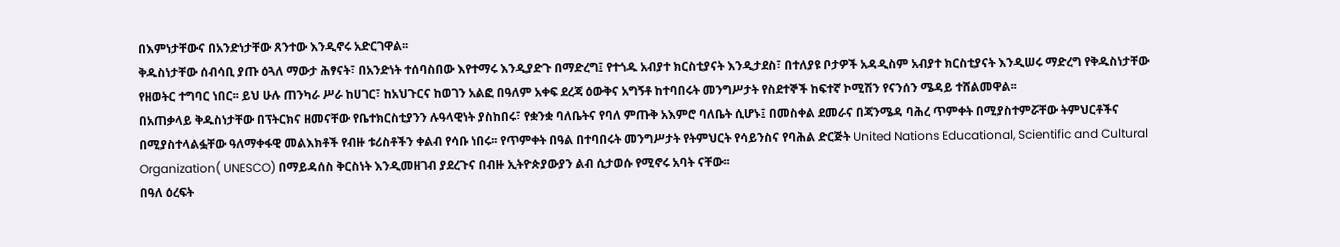በእምነታቸውና በአንድነታቸው ጸንተው እንዲኖሩ አድርገዋል፡፡
ቅዱስነታቸው ሰብሳቢ ያጡ ዕጓለ ማውታ ሕፃናት፣ በአንድነት ተሰባስበው እየተማሩ እንዲያድጉ በማድረግ፤ የተጎዱ አብያተ ክርስቲያናት እንዲታደስ፣ በተለያዩ ቦታዎች አዳዲስም አብያተ ክርስቲያናት እንዲሠሩ ማድረግ የቅዱስነታቸው የዘወትር ተግባር ነበር፡፡ ይህ ሁሉ ጠንካራ ሥራ ከሀገር፣ ከአህጉርና ከወገን አልፎ በዓለም አቀፍ ደረጃ ዕውቅና አግኝቶ ከተባበሩት መንግሥታት የስደተኞች ከፍተኛ ኮሚሽን የናንሰን ሜዳይ ተሸልመዋል፡፡
በአጠቃላይ ቅዱስነታቸው በፕትርክና ዘመናቸው የቤተክርስቲያንን ሉዓላዊነት ያስከበሩ፣ የቋንቋ ባለቤትና የባለ ምጡቅ አእምሮ ባለቤት ሲሆኑ፤ በመስቀል ደመራና በጃንሜዳ ባሕረ ጥምቀት በሚያስተምሯቸው ትምህርቶችና በሚያስተላልፏቸው ዓለማቀፋዊ መልእክቶች የብዙ ቱሪስቶችን ቀልብ የሳቡ ነበሩ፡፡ የጥምቀት በዓል በተባበሩት መንግሥታት የትምህርት የሳይንስና የባሕል ድርጅት United Nations Educational, Scientific and Cultural Organization( UNESCO) በማይዳሰስ ቅርስነት እንዲመዘገብ ያደረጉና በብዙ ኢትዮጵያውያን ልብ ሲታወሱ የሚኖሩ አባት ናቸው፡፡
በዓለ ዕረፍት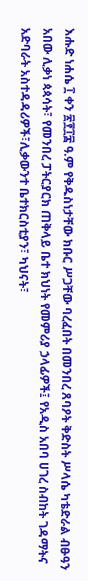እሑድ ነሐሴ ፲ ቀን ፳፻፲፰ ዓ.ም የቅዱስነታቸው ክቡር ሥጋቸው ባረፈበት በመንበረ ጸባዖት ቅድስት ሥላሴ ካቴድራል ብፁዓን አበው ሊቃነ ጳጳሳት፣ የመንበረ ፓትርያርክ ጠቅላይ ቤተ ክህነት የመምሪያ ኃላፊዎች፤ የአዲስ አበባ ሀገረ ስብከት ገዳማትና አድባራት አስተዳዳሪዎች፣ሊቃውንተ ቤተክርስቲያን፣ ካህናት፣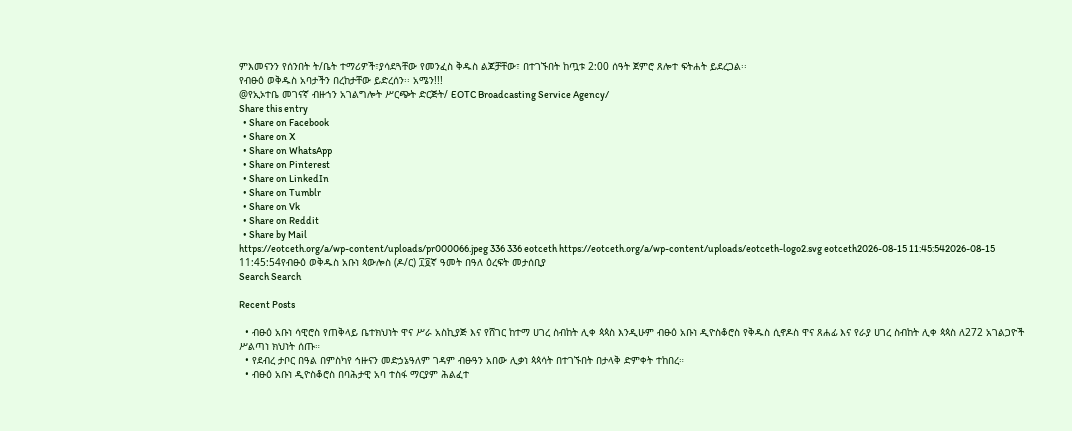ምእመናንን የሰንበት ት/ቤት ተማሪዎች፣ያሳደጓቸው የመንፈስ ቅዱስ ልጆቻቸው፣ በተገኙበት ከጧቱ 2:00 ሰዓት ጀምሮ ጸሎተ ፍትሐት ይደረጋል፡፡
የብፁዕ ወቅዱስ አባታችን በረከታቸው ይድረሰን፡፡ አሜን!!!
@የኢኦተቤ መገናኛ ብዙኀን አገልግሎት ሥርጭት ድርጅት/ EOTC Broadcasting Service Agency/
Share this entry
  • Share on Facebook
  • Share on X
  • Share on WhatsApp
  • Share on Pinterest
  • Share on LinkedIn
  • Share on Tumblr
  • Share on Vk
  • Share on Reddit
  • Share by Mail
https://eotceth.org/a/wp-content/uploads/pr000066.jpeg 336 336 eotceth https://eotceth.org/a/wp-content/uploads/eotceth-logo2.svg eotceth2026-08-15 11:45:542026-08-15 11:45:54የብፁዕ ወቅዱስ አቡነ ጳውሎስ (ዶ/ር) ፲፬ኛ ዓመት በዓለ ዕረፍት መታሰቢያ
Search Search

Recent Posts

  • ብፁዕ አቡነ ሳዊሮስ የጠቅላይ ቤተክህነት ዋና ሥራ አስኪያጅ እና የሸገር ከተማ ሀገረ ስብከት ሊቀ ጳጳስ እንዲሁም ብፁዕ አቡነ ዲዮስቆሮስ የቅዱስ ሲኖዶስ ዋና ጸሐፊ እና የራያ ሀገረ ስብከት ሊቀ ጳጳስ ለ272 አገልጋዮች ሥልጣነ ክህነት ሰጡ።
  • የደብረ ታቦር በዓል በምስካየ ኅዙናን መድኃኔዓለም ገዳም ብፁዓን አበው ሊቃነ ጳጳሳት በተገኙበት በታላቅ ድምቀት ተከበረ።
  • ብፁዕ አቡነ ዲዮስቆሮስ በባሕታዊ አባ ተስፋ ማርያም ሕልፈተ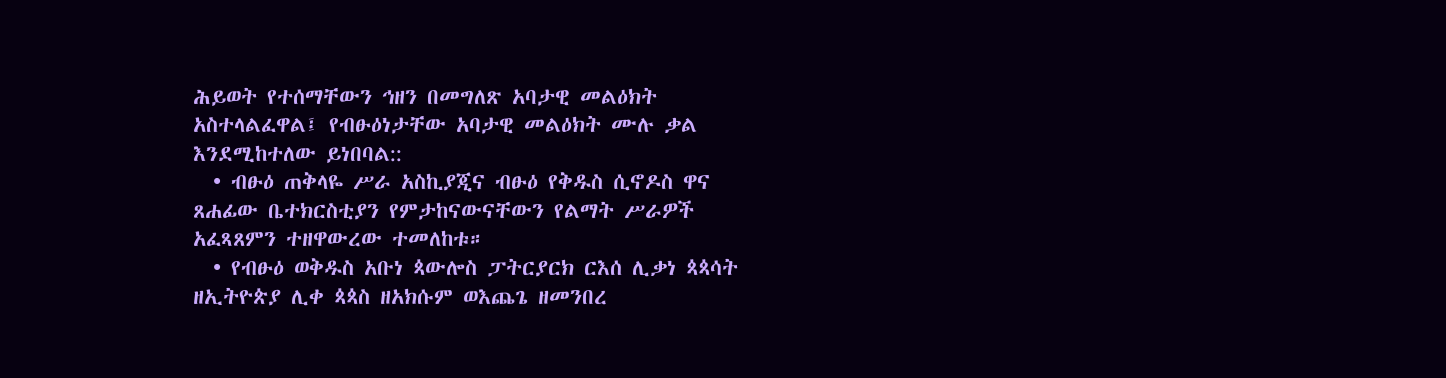ሕይወት የተሰማቸውን ኅዘን በመግለጽ አባታዊ መልዕክት አስተላልፈዋል፤ የብፁዕነታቸው አባታዊ መልዕክት ሙሉ ቃል እንደሚከተለው ይነበባል::
  • ብፁዕ ጠቅላዬ ሥራ አስኪያጂና ብፁዕ የቅዱስ ሲኖዶስ ዋና ጸሐፊው ቤተክርስቲያን የምታከናውናቸውን የልማት ሥራዎች አፈጻጸምን ተዘዋውረው ተመለከቱ።
  • የብፁዕ ወቅዱስ አቡነ ጳውሎስ ፓትርያርክ ርእሰ ሊቃነ ጳጳሳት ዘኢትዮጵያ ሊቀ ጳጳስ ዘአክሱም ወእጨጌ ዘመንበረ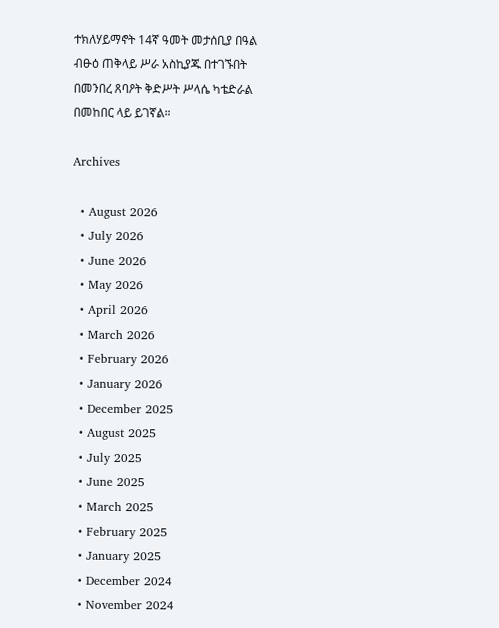ተክለሃይማኖት 14ኛ ዓመት መታሰቢያ በዓል ብፁዕ ጠቅላይ ሥራ አስኪያጁ በተገኙበት በመንበረ ጸባዖት ቅድሥት ሥላሴ ካቴድራል በመከበር ላይ ይገኛል።

Archives

  • August 2026
  • July 2026
  • June 2026
  • May 2026
  • April 2026
  • March 2026
  • February 2026
  • January 2026
  • December 2025
  • August 2025
  • July 2025
  • June 2025
  • March 2025
  • February 2025
  • January 2025
  • December 2024
  • November 2024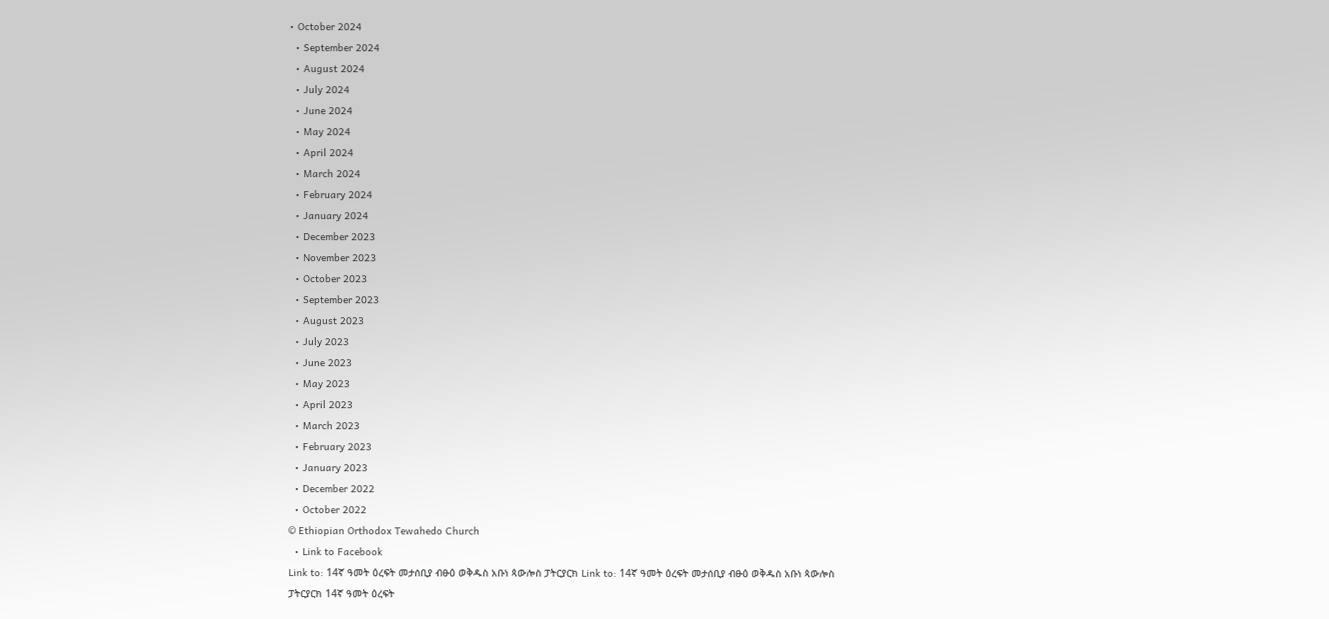• October 2024
  • September 2024
  • August 2024
  • July 2024
  • June 2024
  • May 2024
  • April 2024
  • March 2024
  • February 2024
  • January 2024
  • December 2023
  • November 2023
  • October 2023
  • September 2023
  • August 2023
  • July 2023
  • June 2023
  • May 2023
  • April 2023
  • March 2023
  • February 2023
  • January 2023
  • December 2022
  • October 2022
© Ethiopian Orthodox Tewahedo Church
  • Link to Facebook
Link to: 14ኛ ዓመት ዕረፍት መታሰቢያ ብፁዕ ወቅዱስ አቡነ ጳውሎስ ፓትርያርክ Link to: 14ኛ ዓመት ዕረፍት መታሰቢያ ብፁዕ ወቅዱስ አቡነ ጳውሎስ ፓትርያርክ 14ኛ ዓመት ዕረፍት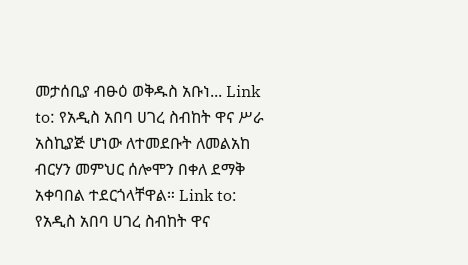መታሰቢያ ብፁዕ ወቅዱስ አቡነ... Link to: የአዲስ አበባ ሀገረ ስብከት ዋና ሥራ አስኪያጅ ሆነው ለተመደቡት ለመልአከ ብርሃን መምህር ሰሎሞን በቀለ ደማቅ አቀባበል ተደርጎላቸዋል። Link to: የአዲስ አበባ ሀገረ ስብከት ዋና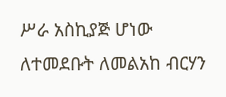ሥራ አስኪያጅ ሆነው ለተመደቡት ለመልአከ ብርሃን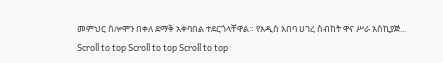መምህር ሰሎሞን በቀለ ደማቅ አቀባበል ተደርጎላቸዋል። የአዲስ አበባ ሀገረ ስብከት ዋና ሥራ አስኪያጅ...
Scroll to top Scroll to top Scroll to top